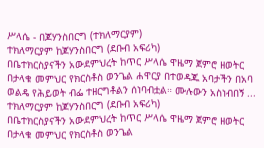ሥላሴ - በጆሃንስበርግ (ተክለማርያም)
ተክለማርያም ከጆሃንስበርግ (ደቡብ አፍሪካ)
በቤተክርስያናችን አውደምህረት ከጥር ሥላሴ ዋዜማ ጀምሮ ዘወትር በታላቁ መምህር የክርስቶስ ወንጌል ሐዋርያ በተወዳጁ አባታችን በአባ ወልዴ የሕይወት ብፌ ተዘርግቶልን ሰነባብቷል። ሙሉውን አስነብበኝ ...
ተክለማርያም ከጆሃንስበርግ (ደቡብ አፍሪካ)
በቤተክርስያናችን አውደምህረት ከጥር ሥላሴ ዋዜማ ጀምሮ ዘወትር በታላቁ መምህር የክርስቶስ ወንጌል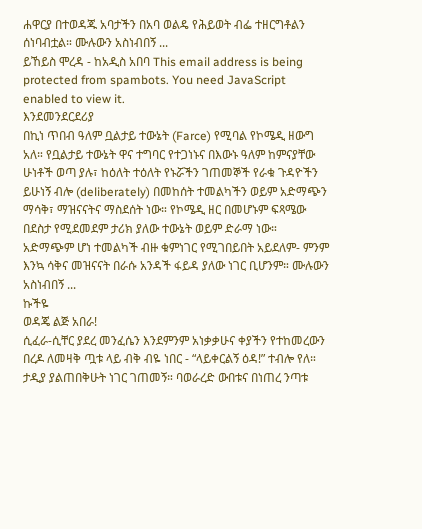ሐዋርያ በተወዳጁ አባታችን በአባ ወልዴ የሕይወት ብፌ ተዘርግቶልን ሰነባብቷል። ሙሉውን አስነብበኝ ...
ይኸይስ ሞረዳ - ከአዲስ አበባ This email address is being protected from spambots. You need JavaScript enabled to view it.
እንደመንደርደሪያ
በኪነ ጥበብ ዓለም ቧልታይ ተውኔት (Farce) የሚባል የኮሜዲ ዘውግ አለ። የቧልታይ ተውኔት ዋና ተግባር የተጋነኑና በእውኑ ዓለም ከምናያቸው ሁነቶች ወጣ ያሉ፣ ከዕለት ተዕለት የኑሯችን ገጠመኞች የራቁ ጉዳዮችን ይሁነኝ ብሎ (deliberately) በመከሰት ተመልካችን ወይም አድማጭን ማሳቅ፣ ማዝናናትና ማስደሰት ነው። የኮሜዲ ዘር በመሆኑም ፍጻሜው በደስታ የሚደመደም ታሪክ ያለው ተውኔት ወይም ድራማ ነው። አድማጭም ሆነ ተመልካች ብዙ ቁምነገር የሚገበይበት አይደለም- ምንም እንኳ ሳቅና መዝናናት በራሱ አንዳች ፋይዳ ያለው ነገር ቢሆንም። ሙሉውን አስነብበኝ ...
ኩችዬ
ወዳጄ ልጅ አበራ!
ሲፈራ-ሲቸር ያደረ መንፈሴን እንደምንም አነቃቃሁና ቀያችን የተከመረውን በረዶ ለመዛቅ ጧቱ ላይ ብቅ ብዬ ነበር - “ላይቀርልኝ ዕዳ!” ተብሎ የለ። ታዲያ ያልጠበቅሁት ነገር ገጠመኝ። ባወራረድ ውበቱና በነጠረ ንጣቱ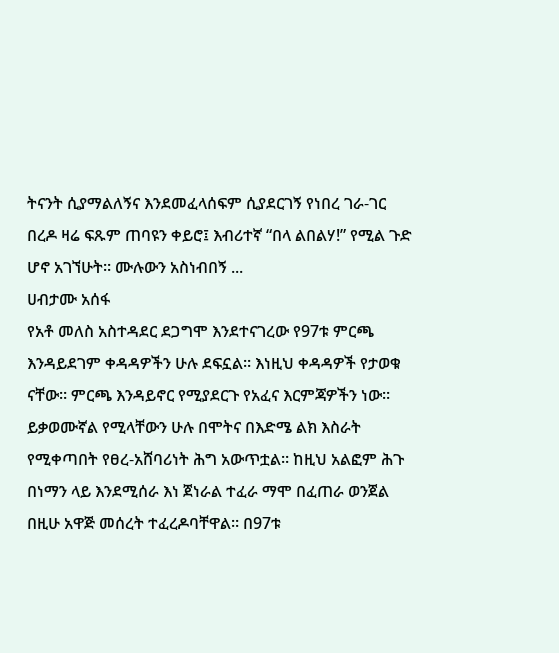ትናንት ሲያማልለኝና እንደመፈላሰፍም ሲያደርገኝ የነበረ ገራ-ገር በረዶ ዛሬ ፍጹም ጠባዩን ቀይሮ፤ እብሪተኛ “በላ ልበልሃ!” የሚል ጉድ ሆኖ አገኘሁት። ሙሉውን አስነብበኝ ...
ሀብታሙ አሰፋ
የአቶ መለስ አስተዳደር ደጋግሞ እንደተናገረው የ97ቱ ምርጫ እንዳይደገም ቀዳዳዎችን ሁሉ ደፍኗል። እነዚህ ቀዳዳዎች የታወቁ ናቸው። ምርጫ እንዳይኖር የሚያደርጉ የአፈና እርምጃዎችን ነው። ይቃወሙኛል የሚላቸውን ሁሉ በሞትና በእድሜ ልክ እስራት የሚቀጣበት የፀረ-አሸባሪነት ሕግ አውጥቷል። ከዚህ አልፎም ሕጉ በነማን ላይ እንደሚሰራ እነ ጀነራል ተፈራ ማሞ በፈጠራ ወንጀል በዚሁ አዋጅ መሰረት ተፈረዶባቸዋል። በ97ቱ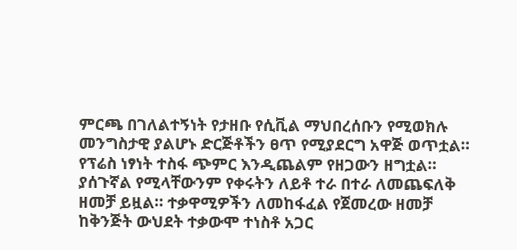ምርጫ በገለልተኝነት የታዘቡ የሲቪል ማህበረሰቡን የሚወክሉ መንግስታዊ ያልሆኑ ድርጅቶችን ፀጥ የሚያደርግ አዋጅ ወጥቷል። የፕሬስ ነፃነት ተስፋ ጭምር እንዲጨልም የዘጋውን ዘግቷል። ያሰጉኛል የሚላቸውንም የቀሩትን ለይቶ ተራ በተራ ለመጨፍለቅ ዘመቻ ይዟል። ተቃዋሚዎችን ለመከፋፈል የጀመረው ዘመቻ ከቅንጅት ውህደት ተቃውሞ ተነስቶ አጋር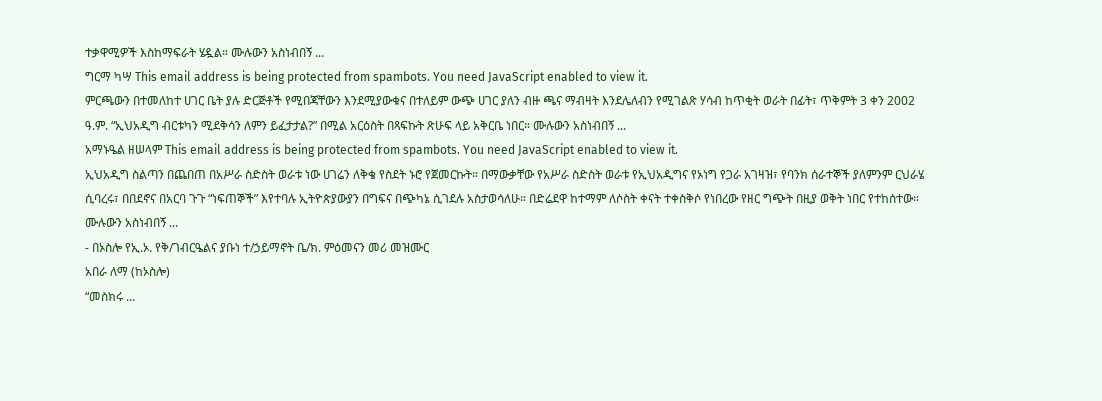ተቃዋሚዎች እስከማፍራት ሄዷል። ሙሉውን አስነብበኝ ...
ግርማ ካሣ This email address is being protected from spambots. You need JavaScript enabled to view it.
ምርጫውን በተመለከተ ሀገር ቤት ያሉ ድርጅቶች የሚበጃቸውን እንደሚያውቁና በተለይም ውጭ ሀገር ያለን ብዙ ጫና ማብዛት እንደሌለብን የሚገልጽ ሃሳብ ከጥቂት ወራት በፊት፣ ጥቅምት 3 ቀን 2002 ዓ.ም. “ኢህአዲግ ብርቱካን ሚደቅሳን ለምን ይፈታታል?” በሚል አርዕስት በጻፍኩት ጽሁፍ ላይ አቅርቤ ነበር። ሙሉውን አስነብበኝ ...
አማኑዔል ዘሠላም This email address is being protected from spambots. You need JavaScript enabled to view it.
ኢህአዲግ ስልጣን በጨበጠ በአሥራ ስድስት ወራቱ ነው ሀገሬን ለቅቄ የስደት ኑሮ የጀመርኩት። በማውቃቸው የአሥራ ስድስት ወራቱ የኢህአዲግና የኦነግ የጋራ አገዛዝ፣ የባንክ ሰራተኞች ያለምንም ርህራሄ ሲባረሩ፣ በበደኖና በአርባ ጉጉ “ነፍጠኞች” እየተባሉ ኢትዮጵያውያን በግፍና በጭካኔ ሲገደሉ አስታወሳለሁ። በድሬደዋ ከተማም ለሶስት ቀናት ተቀስቅሶ የነበረው የዘር ግጭት በዚያ ወቅት ነበር የተከሰተው። ሙሉውን አስነብበኝ ...
- በኦስሎ የኢ.ኦ. የቅ/ገብርዔልና ያቡነ ተ/ኃይማኖት ቤ/ክ. ምዕመናን መሪ መዝሙር
አበራ ለማ (ከኦስሎ)
“መስክሩ …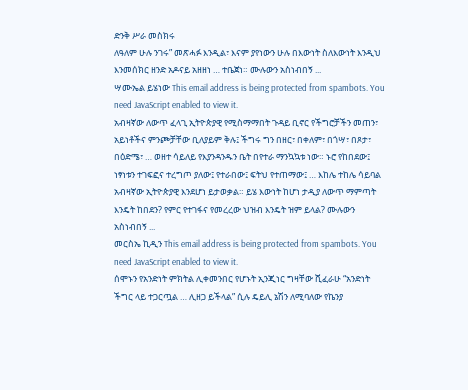ድንቅ ሥራ መስክሩ
ለዓለም ሁሉ ንገሩ” መጽሓፉ እንዲል፣ እናም ያየነውን ሁሉ በእውነት ስለእውነት እንዲህ እንመሰክር ዘንድ አዶናይ አዘዘነ … ተቤጀነ። ሙሉውን አስነብበኝ ...
ሣሙኤል ይሄነው This email address is being protected from spambots. You need JavaScript enabled to view it.
አብዛኛው ለውጥ ፈላጊ ኢትዮጵያዊ የሚስማማበት ጉዳይ ቢኖር የችግሮቻችን መጠን፣ አይነቶችና ምንጮቻቸው ቢለያይም ቅሉ፤ ችግሩ ግን በዘር፣ በቀለም፣ በጎሣ፣ በጾታ፣ በዕድሜ፣ … ወዘተ ሳይለይ የእያንዳንዱን ቤት በየተራ ማንኳኳቱ ነው። ኑሮ የከበደው፤ ነፃነቱን ተገፍፎና ተረግጦ ያለው፤ የተራበው፤ ፍትህ የተጠማው፤ … እከሌ ተከሌ ሳይባል አብዛኛው ኢትዮጵያዊ እንደሆነ ይታወቃል። ይሄ እውነት ከሆነ ታዲያ ለውጥ ማምጣት እንዴት ከበደን? የምር የተገፋና የመረረው ህዝብ እንዴት ዝም ይላል? ሙሉውን አስነብበኝ ...
መርስኤ ኪዲን This email address is being protected from spambots. You need JavaScript enabled to view it.
ሰሞኑን የአንድነት ምክትል ሊቀመንበር የሆኑት ኢንጂነር ግዛቸው ሺፈራሁ “አንድነት ችግር ላይ ተጋርጧል … ሊዘጋ ይችላል” ሲሉ ዴይሊ ኔሽን ለሚባለው የኬንያ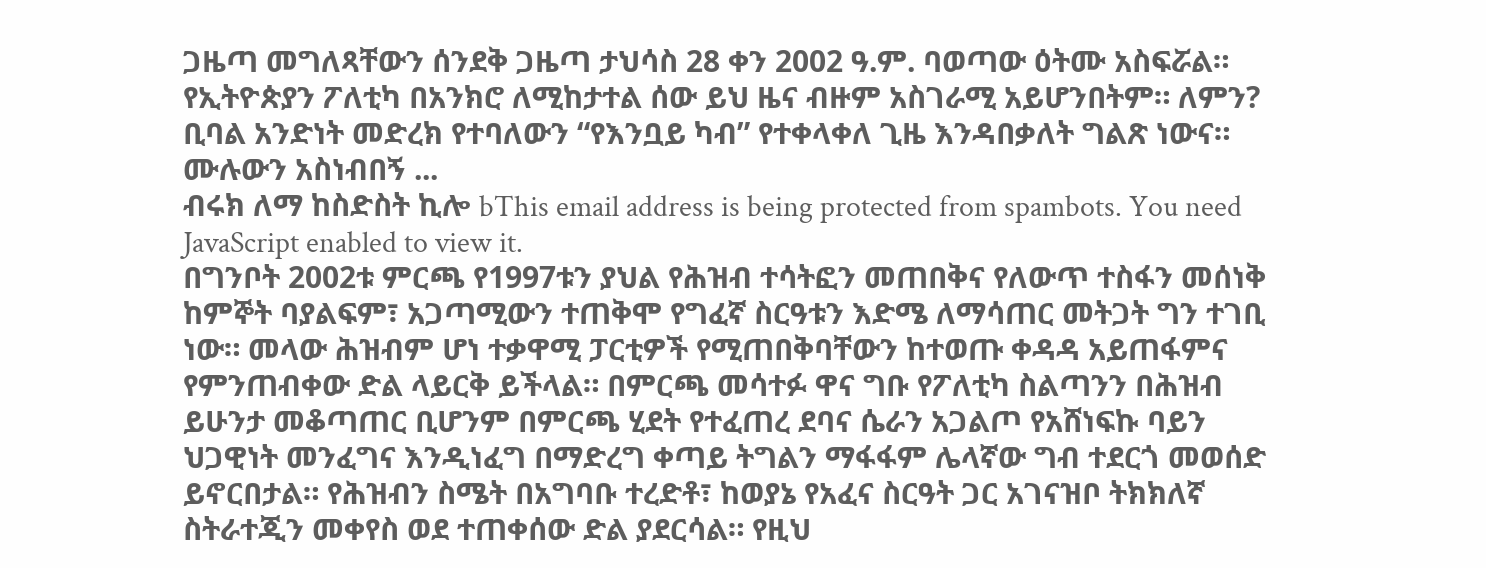ጋዜጣ መግለጻቸውን ሰንደቅ ጋዜጣ ታህሳስ 28 ቀን 2002 ዓ.ም. ባወጣው ዕትሙ አስፍሯል። የኢትዮጵያን ፖለቲካ በአንክሮ ለሚከታተል ሰው ይህ ዜና ብዙም አስገራሚ አይሆንበትም። ለምን? ቢባል አንድነት መድረክ የተባለውን “የእንቧይ ካብ” የተቀላቀለ ጊዜ እንዳበቃለት ግልጽ ነውና። ሙሉውን አስነብበኝ ...
ብሩክ ለማ ከስድስት ኪሎ bThis email address is being protected from spambots. You need JavaScript enabled to view it.
በግንቦት 2002ቱ ምርጫ የ1997ቱን ያህል የሕዝብ ተሳትፎን መጠበቅና የለውጥ ተስፋን መሰነቅ ከምኞት ባያልፍም፣ አጋጣሚውን ተጠቅሞ የግፈኛ ስርዓቱን እድሜ ለማሳጠር መትጋት ግን ተገቢ ነው። መላው ሕዝብም ሆነ ተቃዋሚ ፓርቲዎች የሚጠበቅባቸውን ከተወጡ ቀዳዳ አይጠፋምና የምንጠብቀው ድል ላይርቅ ይችላል። በምርጫ መሳተፉ ዋና ግቡ የፖለቲካ ስልጣንን በሕዝብ ይሁንታ መቆጣጠር ቢሆንም በምርጫ ሂደት የተፈጠረ ደባና ሴራን አጋልጦ የአሸነፍኩ ባይን ህጋዊነት መንፈግና እንዲነፈግ በማድረግ ቀጣይ ትግልን ማፋፋም ሌላኛው ግብ ተደርጎ መወሰድ ይኖርበታል። የሕዝብን ስሜት በአግባቡ ተረድቶ፣ ከወያኔ የአፈና ስርዓት ጋር አገናዝቦ ትክክለኛ ስትራተጂን መቀየስ ወደ ተጠቀሰው ድል ያደርሳል። የዚህ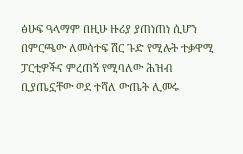ፅሁፍ ዓላማም በዚሁ ዙሪያ ያጠነጠነ ሲሆን በምርጫው ለመሳተፍ ሽር ጉድ የሚሉት ተቃዋሚ ፓርቲዎችና ምረጠኝ የሚባለው ሕዝብ ቢያጤኗቸው ወደ ተሻለ ውጤት ሊመሩ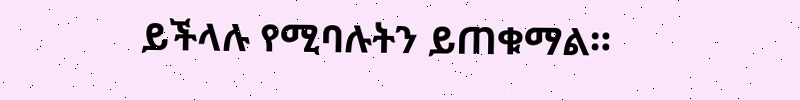ይችላሉ የሚባሉትን ይጠቁማል።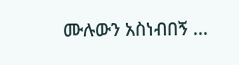ሙሉውን አስነብበኝ ...